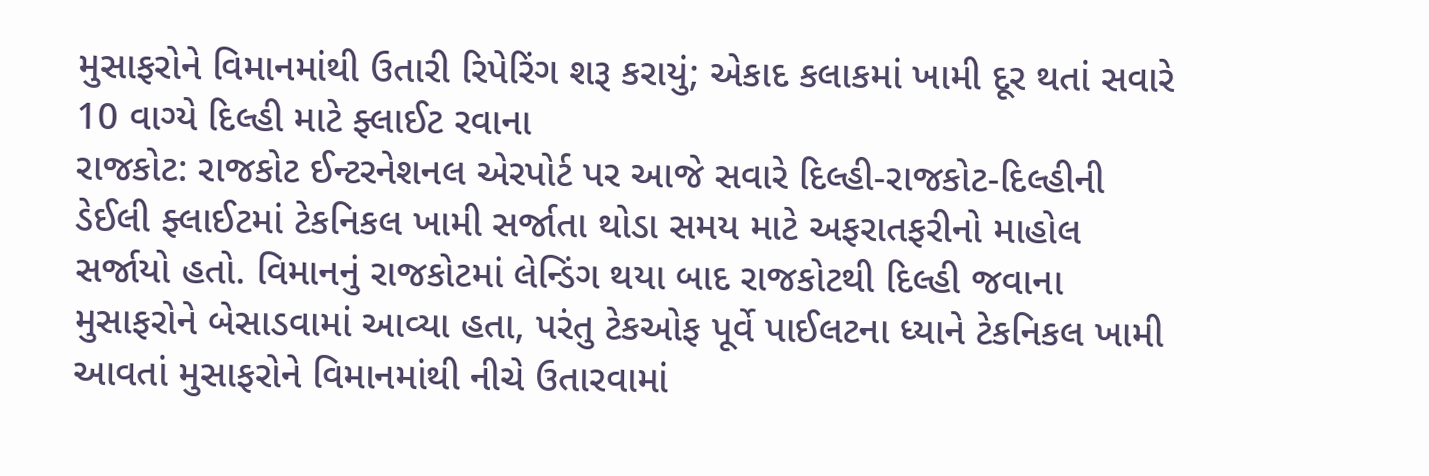મુસાફરોને વિમાનમાંથી ઉતારી રિપેરિંગ શરૂ કરાયું; એકાદ કલાકમાં ખામી દૂર થતાં સવારે 10 વાગ્યે દિલ્હી માટે ફ્લાઈટ રવાના
રાજકોટ: રાજકોટ ઈન્ટરનેશનલ એરપોર્ટ પર આજે સવારે દિલ્હી-રાજકોટ-દિલ્હીની ડેઈલી ફ્લાઈટમાં ટેકનિકલ ખામી સર્જાતા થોડા સમય માટે અફરાતફરીનો માહોલ સર્જાયો હતો. વિમાનનું રાજકોટમાં લેન્ડિંગ થયા બાદ રાજકોટથી દિલ્હી જવાના મુસાફરોને બેસાડવામાં આવ્યા હતા, પરંતુ ટેકઓફ પૂર્વે પાઈલટના ધ્યાને ટેકનિકલ ખામી આવતાં મુસાફરોને વિમાનમાંથી નીચે ઉતારવામાં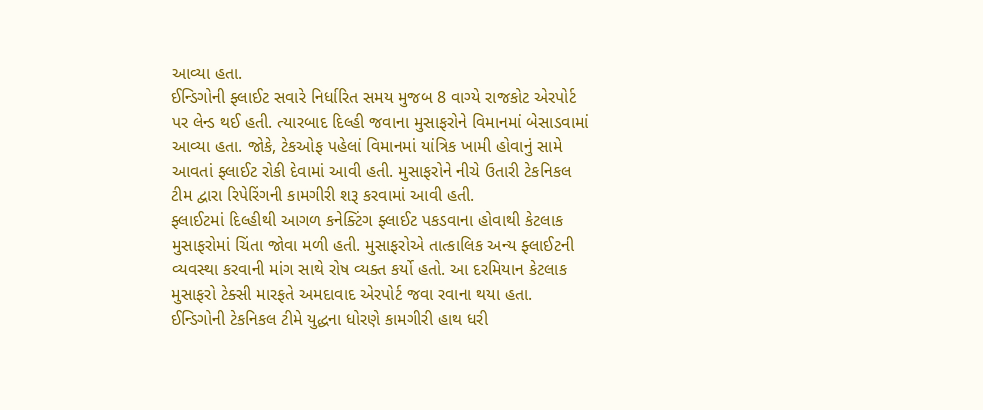આવ્યા હતા.
ઈન્ડિગોની ફ્લાઈટ સવારે નિર્ધારિત સમય મુજબ 8 વાગ્યે રાજકોટ એરપોર્ટ પર લેન્ડ થઈ હતી. ત્યારબાદ દિલ્હી જવાના મુસાફરોને વિમાનમાં બેસાડવામાં આવ્યા હતા. જોકે, ટેકઓફ પહેલાં વિમાનમાં યાંત્રિક ખામી હોવાનું સામે આવતાં ફ્લાઈટ રોકી દેવામાં આવી હતી. મુસાફરોને નીચે ઉતારી ટેકનિકલ ટીમ દ્વારા રિપેરિંગની કામગીરી શરૂ કરવામાં આવી હતી.
ફ્લાઈટમાં દિલ્હીથી આગળ કનેક્ટિંગ ફ્લાઈટ પકડવાના હોવાથી કેટલાક મુસાફરોમાં ચિંતા જોવા મળી હતી. મુસાફરોએ તાત્કાલિક અન્ય ફ્લાઈટની વ્યવસ્થા કરવાની માંગ સાથે રોષ વ્યક્ત કર્યો હતો. આ દરમિયાન કેટલાક મુસાફરો ટેક્સી મારફતે અમદાવાદ એરપોર્ટ જવા રવાના થયા હતા.
ઈન્ડિગોની ટેકનિકલ ટીમે યુદ્ધના ધોરણે કામગીરી હાથ ધરી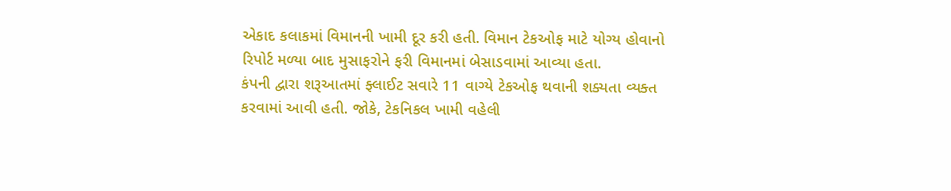એકાદ કલાકમાં વિમાનની ખામી દૂર કરી હતી. વિમાન ટેકઓફ માટે યોગ્ય હોવાનો રિપોર્ટ મળ્યા બાદ મુસાફરોને ફરી વિમાનમાં બેસાડવામાં આવ્યા હતા.
કંપની દ્વારા શરૂઆતમાં ફ્લાઈટ સવારે 11 વાગ્યે ટેકઓફ થવાની શક્યતા વ્યક્ત કરવામાં આવી હતી. જોકે, ટેકનિકલ ખામી વહેલી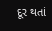દૂર થતાં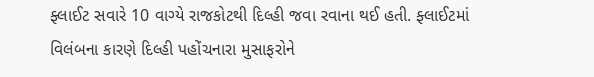ફ્લાઈટ સવારે 10 વાગ્યે રાજકોટથી દિલ્હી જવા રવાના થઈ હતી. ફ્લાઈટમાં વિલંબના કારણે દિલ્હી પહોંચનારા મુસાફરોને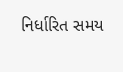નિર્ધારિત સમય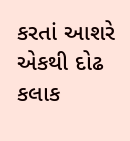કરતાં આશરે એકથી દોઢ કલાક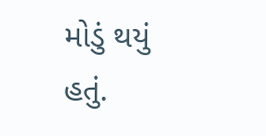મોડું થયું હતું.